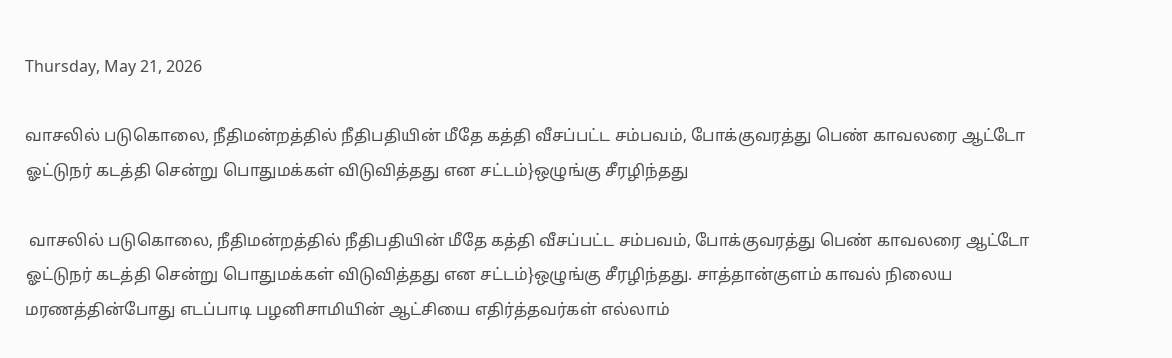Thursday, May 21, 2026

வாசலில் படுகொலை, நீதிமன்றத்தில் நீதிபதியின் மீதே கத்தி வீசப்பட்ட சம்பவம், போக்குவரத்து பெண் காவலரை ஆட்டோ ஓட்டுநர் கடத்தி சென்று பொதுமக்கள் விடுவித்தது என சட்டம்}ஒழுங்கு சீரழிந்தது

 வாசலில் படுகொலை, நீதிமன்றத்தில் நீதிபதியின் மீதே கத்தி வீசப்பட்ட சம்பவம், போக்குவரத்து பெண் காவலரை ஆட்டோ ஓட்டுநர் கடத்தி சென்று பொதுமக்கள் விடுவித்தது என சட்டம்}ஒழுங்கு சீரழிந்தது. சாத்தான்குளம் காவல் நிலைய மரணத்தின்போது எடப்பாடி பழனிசாமியின் ஆட்சியை எதிர்த்தவர்கள் எல்லாம்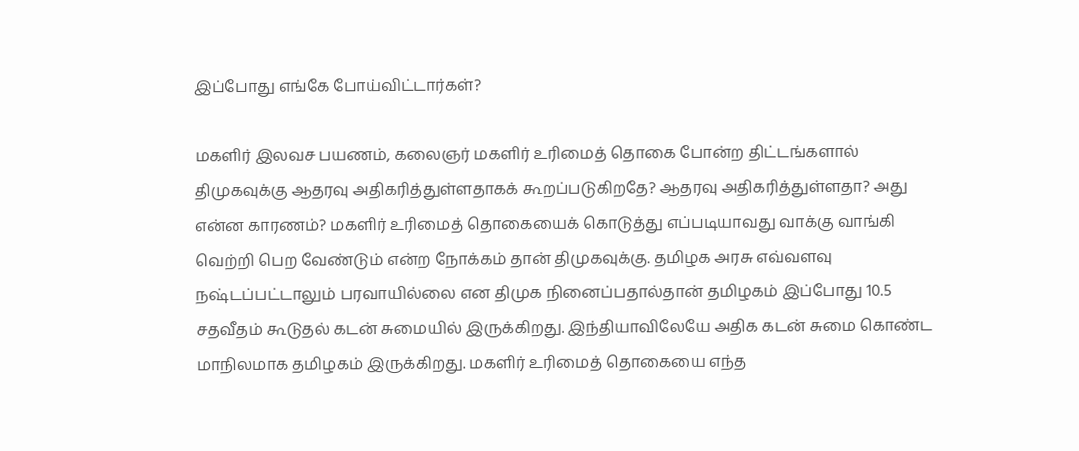இப்போது எங்கே போய்விட்டார்கள்?

மகளிர் இலவச பயணம், கலைஞர் மகளிர் உரிமைத் தொகை போன்ற திட்டங்களால் திமுகவுக்கு ஆதரவு அதிகரித்துள்ளதாகக் கூறப்படுகிறதே? ஆதரவு அதிகரித்துள்ளதா? அது என்ன காரணம்? மகளிர் உரிமைத் தொகையைக் கொடுத்து எப்படியாவது வாக்கு வாங்கி வெற்றி பெற வேண்டும் என்ற நோக்கம் தான் திமுகவுக்கு. தமிழக அரசு எவ்வளவு நஷ்டப்பட்டாலும் பரவாயில்லை என திமுக நினைப்பதால்தான் தமிழகம் இப்போது 10.5 சதவீதம் கூடுதல் கடன் சுமையில் இருக்கிறது. இந்தியாவிலேயே அதிக கடன் சுமை கொண்ட மாநிலமாக தமிழகம் இருக்கிறது. மகளிர் உரிமைத் தொகையை எந்த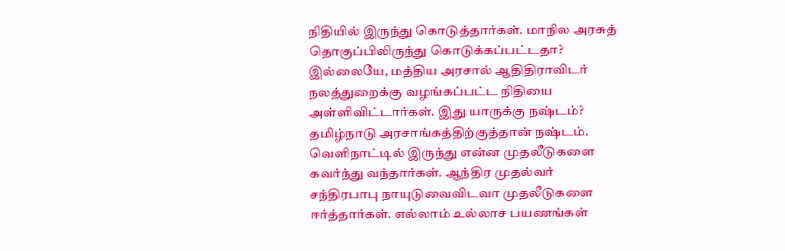நிதியில் இருந்து கொடுத்தார்கள். மாநில அரசுத் தொகுப்பிலிருந்து கொடுக்கப்பட்டதா? இல்லையே, மத்திய அரசால் ஆதிதிராவிடர் நலத்துறைக்கு வழங்கப்பட்ட நிதியை அள்ளிவிட்டார்கள். இது யாருக்கு நஷ்டம்? தமிழ்நாடு அரசாங்கத்திற்குத்தான் நஷ்டம். வெளிநாட்டில் இருந்து என்ன முதலீடுகளை கவர்ந்து வந்தார்கள். ஆந்திர முதல்வர் சந்திரபாபு நாயுடுவைவிடவா முதலீடுகளை ஈர்த்தார்கள். எல்லாம் உல்லாச பயணங்கள்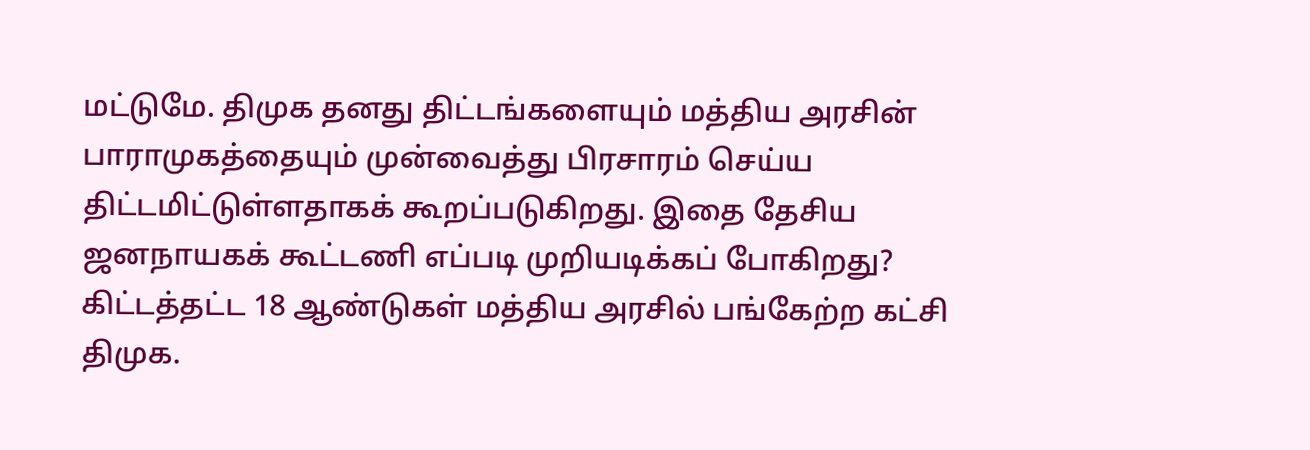மட்டுமே. திமுக தனது திட்டங்களையும் மத்திய அரசின் பாராமுகத்தையும் முன்வைத்து பிரசாரம் செய்ய திட்டமிட்டுள்ளதாகக் கூறப்படுகிறது. இதை தேசிய ஜனநாயகக் கூட்டணி எப்படி முறியடிக்கப் போகிறது? கிட்டத்தட்ட 18 ஆண்டுகள் மத்திய அரசில் பங்கேற்ற கட்சி திமுக.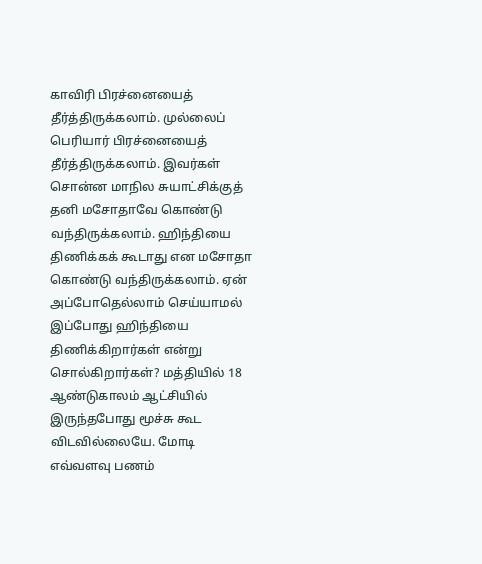காவிரி பிரச்னையைத் தீர்த்திருக்கலாம். முல்லைப் பெரியார் பிரச்னையைத் தீர்த்திருக்கலாம். இவர்கள் சொன்ன மாநில சுயாட்சிக்குத் தனி மசோதாவே கொண்டு வந்திருக்கலாம். ஹிந்தியை திணிக்கக் கூடாது என மசோதா கொண்டு வந்திருக்கலாம். ஏன் அப்போதெல்லாம் செய்யாமல் இப்போது ஹிந்தியை திணிக்கிறார்கள் என்று சொல்கிறார்கள்? மத்தியில் 18 ஆண்டுகாலம் ஆட்சியில் இருந்தபோது மூச்சு கூட விடவில்லையே. மோடி எவ்வளவு பணம்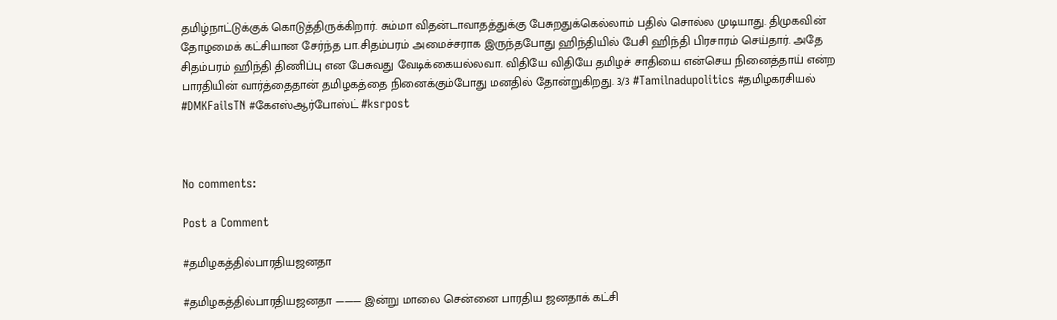தமிழ்நாட்டுக்குக் கொடுத்திருக்கிறார். சும்மா விதன்டாவாதத்துக்கு பேசுறதுக்கெல்லாம் பதில் சொல்ல முடியாது. திமுகவின் தோழமைக் கட்சியான சேர்ந்த பா.சிதம்பரம் அமைச்சராக இருந்தபோது ஹிந்தியில் பேசி ஹிந்தி பிரசாரம் செய்தார். அதே சிதம்பரம் ஹிந்தி திணிப்பு என பேசுவது வேடிக்கையல்லவா. விதியே விதியே தமிழச் சாதியை என்செய நினைத்தாய் என்ற பாரதியின் வார்த்தைதான் தமிழகத்தை நினைக்கும்போது மனதில் தோன்றுகிறது. 3/3 #Tamilnadupolitics #தமிழகரசியல் #DMKFailsTN #கேஎஸ்ஆர்போஸ்ட் #ksrpost



No comments:

Post a Comment

#தமிழகத்தில்பாரதியஜனதா

#தமிழகத்தில்பாரதியஜனதா ——— இன்று மாலை சென்னை பாரதிய ஜனதாக் கட்சி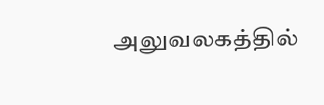அலுவலகத்தில்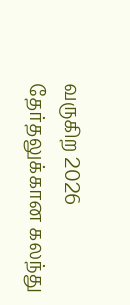வருகிற 2026 தேர்தலுக்கான கலந்து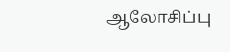ஆலோசிப்பு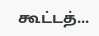கூட்டத்...